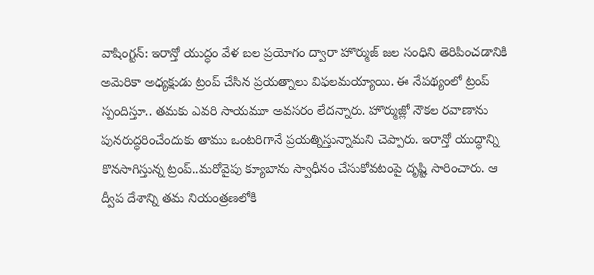వాషింగ్టన్: ఇరాన్తో యుద్ధం వేళ బల ప్రయోగం ద్వారా హొర్ముజ్ జల సంధిని తెరిపించడానికి అమెరికా అధ్యక్షుడు ట్రంప్ చేసిన ప్రయత్నాలు విఫలమయ్యాయి. ఈ నేపథ్యంలో ట్రంప్ స్పందిస్తూ.. తమకు ఎవరి సాయమూ అవసరం లేదన్నారు. హొర్ముజ్లో నౌకల రవాణాను పునరుద్ధరించేందుకు తాము ఒంటరిగానే ప్రయత్నిస్తున్నామని చెప్పారు. ఇరాన్తో యుద్ధాన్ని కొనసాగిస్తున్న ట్రంప్..మరోవైపు క్యూబాను స్వాధీనం చేసుకోవటంపై దృష్టి సారించారు. ఆ ద్వీప దేశాన్ని తమ నియంత్రణలోకి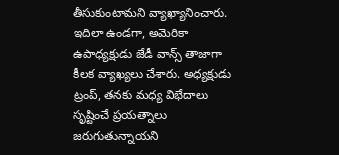తీసుకుంటామని వ్యాఖ్యానించారు. ఇదిలా ఉండగా, అమెరికా ఉపాధ్యక్షుడు జేడీ వాన్స్ తాజాగా కీలక వ్యాఖ్యలు చేశారు. అధ్యక్షుడు ట్రంప్, తనకు మధ్య విభేదాలు సృష్టించే ప్రయత్నాలు జరుగుతున్నాయని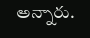అన్నారు.